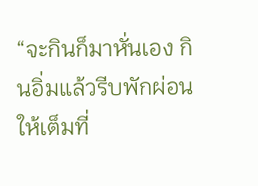“จะกินก็มาหั่นเอง กินอิ่มแล้วรีบพักผ่อนให้เต็มที่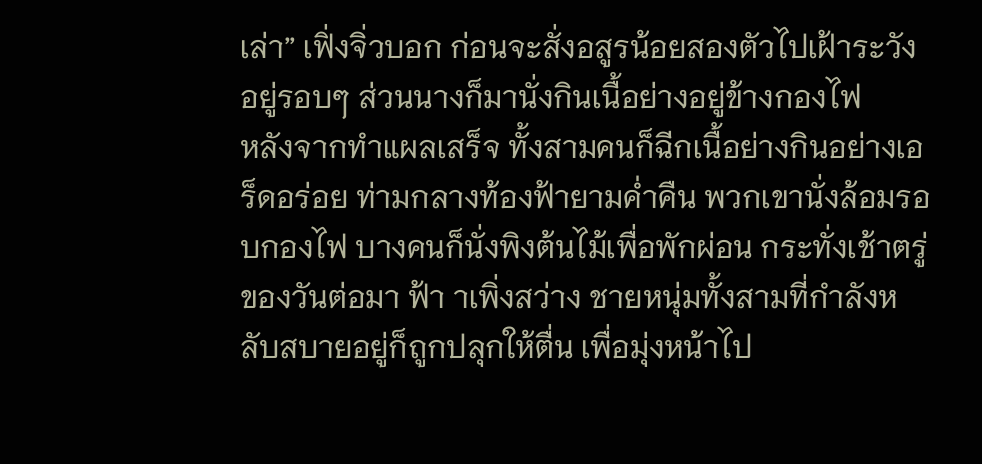เล่า” เฟิ่งจิ่วบอก ก่อนจะสั่งอสูรน้อยสองตัวไปเฝ้าระวังอยู่รอบๆ ส่วนนางก็มานั่งกินเนื้อย่างอยู่ข้างกองไฟ
หลังจากทำแผลเสร็จ ทั้งสามคนก็ฉีกเนื้อย่างกินอย่างเอร็ดอร่อย ท่ามกลางท้องฟ้ายามค่ำคืน พวกเขานั่งล้อมรอบกองไฟ บางคนก็นั่งพิงต้นไม้เพื่อพักผ่อน กระทั่งเช้าตรู่ของวันต่อมา ฟ้า าเพิ่งสว่าง ชายหนุ่มทั้งสามที่กำลังหลับสบายอยู่ก็ถูกปลุกให้ตื่น เพื่อมุ่งหน้าไป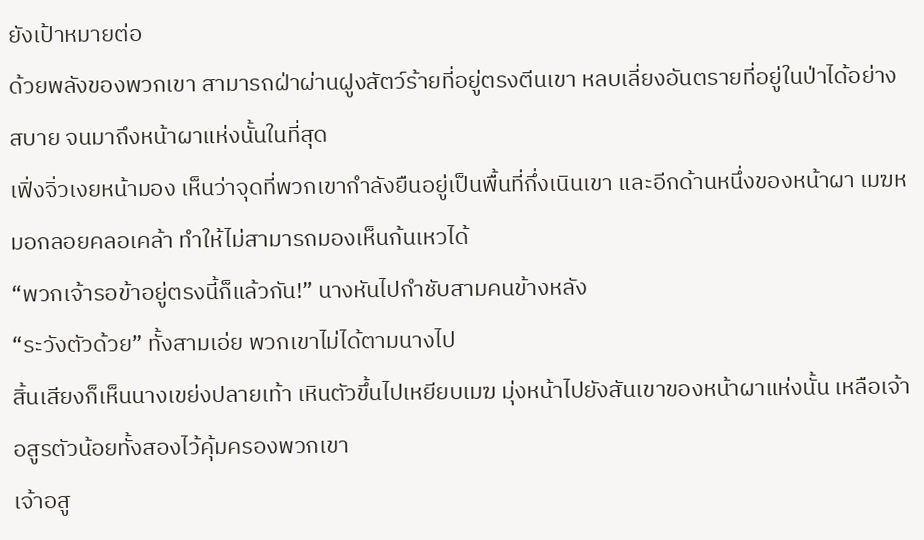ยังเป้าหมายต่อ
ด้วยพลังของพวกเขา สามารถฝ่าผ่านฝูงสัตว์ร้ายที่อยู่ตรงตีนเขา หลบเลี่ยงอันตรายที่อยู่ในป่าได้อย่างสบาย จนมาถึงหน้าผาแห่งนั้นในที่สุด
เฟิ่งจิ่วเงยหน้ามอง เห็นว่าจุดที่พวกเขากำลังยืนอยู่เป็นพื้นที่กึ่งเนินเขา และอีกด้านหนึ่งของหน้าผา เมฆหมอกลอยคลอเคล้า ทำให้ไม่สามารถมองเห็นก้นเหวได้
“พวกเจ้ารอข้าอยู่ตรงนี้ก็แล้วกัน!” นางหันไปกำชับสามคนข้างหลัง
“ระวังตัวด้วย” ทั้งสามเอ่ย พวกเขาไม่ได้ตามนางไป
สิ้นเสียงก็เห็นนางเขย่งปลายเท้า เหินตัวขึ้นไปเหยียบเมฆ มุ่งหน้าไปยังสันเขาของหน้าผาแห่งนั้น เหลือเจ้าอสูรตัวน้อยทั้งสองไว้คุ้มครองพวกเขา
เจ้าอสู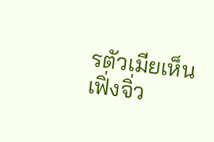รตัวเมียเห็นเฟิ่งจิ่ว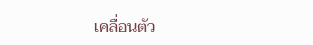เคลื่อนตัว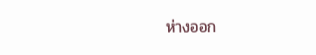ห่างออก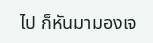ไป ก็หันมามองเจ